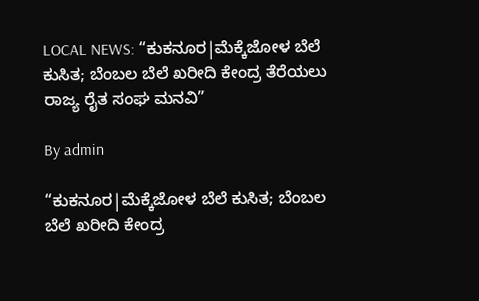LOCAL NEWS: “ಕುಕನೂರ|ಮೆಕ್ಕೆಜೋಳ ಬೆಲೆ ಕುಸಿತ; ಬೆಂಬಲ ಬೆಲೆ ಖರೀದಿ ಕೇಂದ್ರ ತೆರೆಯಲು ರಾಜ್ಯ ರೈತ ಸಂಘ ಮನವಿ”

By admin

“ಕುಕನೂರ|ಮೆಕ್ಕೆಜೋಳ ಬೆಲೆ ಕುಸಿತ; ಬೆಂಬಲ ಬೆಲೆ ಖರೀದಿ ಕೇಂದ್ರ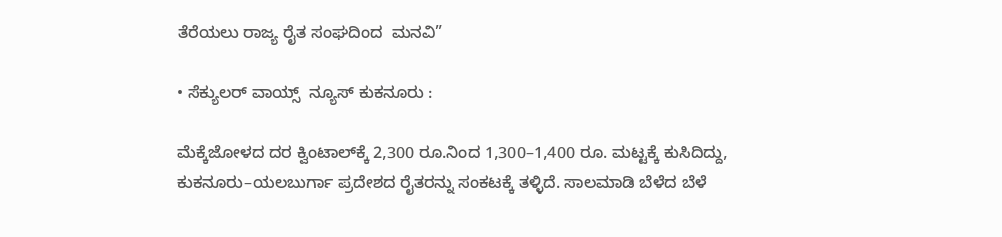ತೆರೆಯಲು ರಾಜ್ಯ ರೈತ ಸಂಘದಿಂದ  ಮನವಿ”

• ಸೆಕ್ಯುಲರ್‌ ವಾಯ್ಸ್‌  ನ್ಯೂಸ್‌ ಕುಕನೂರು :

ಮೆಕ್ಕೆಜೋಳದ ದರ ಕ್ವಿಂಟಾಲ್‌ಕ್ಕೆ 2,300 ರೂ.ನಿಂದ 1,300–1,400 ರೂ. ಮಟ್ಟಕ್ಕೆ ಕುಸಿದಿದ್ದು, ಕುಕನೂರು–ಯಲಬುರ್ಗಾ ಪ್ರದೇಶದ ರೈತರನ್ನು ಸಂಕಟಕ್ಕೆ ತಳ್ಳಿದೆ. ಸಾಲಮಾಡಿ ಬೆಳೆದ ಬೆಳೆ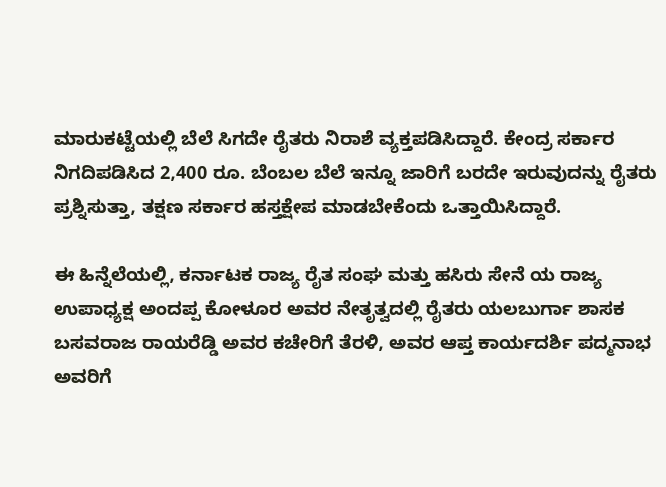ಮಾರುಕಟ್ಟೆಯಲ್ಲಿ ಬೆಲೆ ಸಿಗದೇ ರೈತರು ನಿರಾಶೆ ವ್ಯಕ್ತಪಡಿಸಿದ್ದಾರೆ. ಕೇಂದ್ರ ಸರ್ಕಾರ ನಿಗದಿಪಡಿಸಿದ 2,400 ರೂ. ಬೆಂಬಲ ಬೆಲೆ ಇನ್ನೂ ಜಾರಿಗೆ ಬರದೇ ಇರುವುದನ್ನು ರೈತರು ಪ್ರಶ್ನಿಸುತ್ತಾ, ತಕ್ಷಣ ಸರ್ಕಾರ ಹಸ್ತಕ್ಷೇಪ ಮಾಡಬೇಕೆಂದು ಒತ್ತಾಯಿಸಿದ್ದಾರೆ.

ಈ ಹಿನ್ನೆಲೆಯಲ್ಲಿ, ಕರ್ನಾಟಕ ರಾಜ್ಯ ರೈತ ಸಂಘ ಮತ್ತು ಹಸಿರು ಸೇನೆ ಯ ರಾಜ್ಯ ಉಪಾಧ್ಯಕ್ಷ ಅಂದಪ್ಪ ಕೋಳೂರ ಅವರ ನೇತೃತ್ವದಲ್ಲಿ ರೈತರು ಯಲಬುರ್ಗಾ ಶಾಸಕ ಬಸವರಾಜ ರಾಯರೆಡ್ಡಿ ಅವರ ಕಚೇರಿಗೆ ತೆರಳಿ, ಅವರ ಆಪ್ತ ಕಾರ್ಯದರ್ಶಿ ಪದ್ಮನಾಭ ಅವರಿಗೆ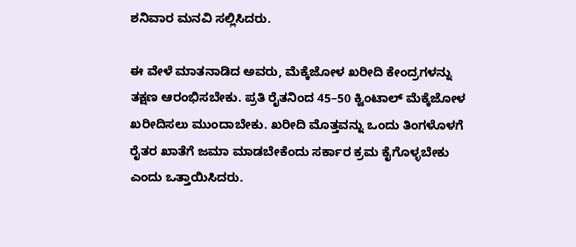ಶನಿವಾರ ಮನವಿ ಸಲ್ಲಿಸಿದರು.

ಈ ವೇಳೆ ಮಾತನಾಡಿದ ಅವರು, ಮೆಕ್ಕೆಜೋಳ ಖರೀದಿ ಕೇಂದ್ರಗಳನ್ನು ತಕ್ಷಣ ಆರಂಭಿಸಬೇಕು. ಪ್ರತಿ ರೈತನಿಂದ 45–50 ಕ್ವಿಂಟಾಲ್ ಮೆಕ್ಕೆಜೋಳ ಖರೀದಿಸಲು ಮುಂದಾಬೇಕು. ಖರೀದಿ ಮೊತ್ತವನ್ನು ಒಂದು ತಿಂಗಳೊಳಗೆ ರೈತರ ಖಾತೆಗೆ ಜಮಾ ಮಾಡಬೇಕೆಂದು ಸರ್ಕಾರ ಕ್ರಮ ಕೈಗೊಳ್ಳಬೇಕು ಎಂದು ಒತ್ತಾಯಿಸಿದರು.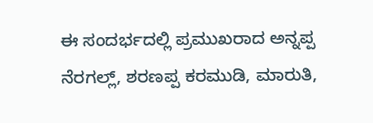ಈ ಸಂದರ್ಭದಲ್ಲಿ ಪ್ರಮುಖರಾದ ಅನ್ನಪ್ಪ ನೆರಗಲ್ಲ್, ಶರಣಪ್ಪ ಕರಮುಡಿ, ಮಾರುತಿ,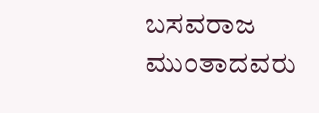ಬಸವರಾಜ ಮುಂತಾದವರು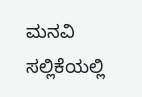ಮನವಿ ಸಲ್ಲಿಕೆಯಲ್ಲಿ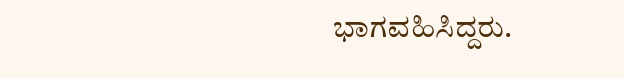ಭಾಗವಹಿಸಿದ್ದರು.